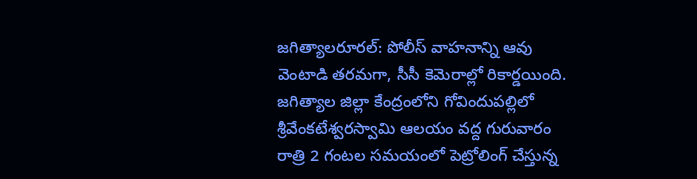జగిత్యాలరూరల్: పోలీస్ వాహనాన్ని ఆవు వెంటాడి తరమగా, సీసీ కెమెరాల్లో రికార్డయింది. జగిత్యాల జిల్లా కేంద్రంలోని గోవిందుపల్లిలో శ్రీవేంకటేశ్వరస్వామి ఆలయం వద్ద గురువారం రాత్రి 2 గంటల సమయంలో పెట్రోలింగ్ చేస్తున్న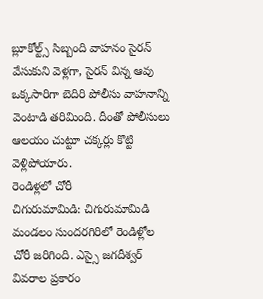బ్లూకోల్ట్స్ సిబ్బంది వాహనం సైరన్ వేసుకుని వెళ్లగా, సైరన్ విన్న ఆవు ఒక్కసారిగా బెదిరి పోలీసు వాహనాన్ని వెంటాడి తరిమింది. దీంతో పోలీసులు ఆలయం చుట్టూ చక్కర్లు కొట్టి వెళ్లిపోయారు.
రెండిళ్లలో చోరీ
చిగురుమామిడి: చిగురుమామిడి మండలం సుందరగిరిలో రెండిళ్లోల చోరీ జరిగింది. ఎస్సై జగదీశ్వర్ వివరాల ప్రకారం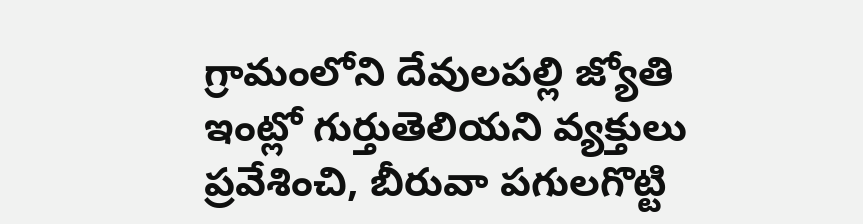గ్రామంలోని దేవులపల్లి జ్యోతి ఇంట్లో గుర్తుతెలియని వ్యక్తులు ప్రవేశించి, బీరువా పగులగొట్టి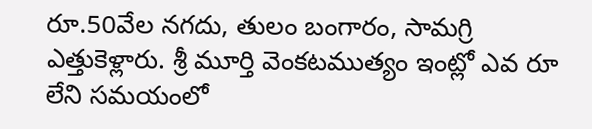రూ.50వేల నగదు, తులం బంగారం, సామగ్రి ఎత్తుకెళ్లారు. శ్రీ మూర్తి వెంకటముత్యం ఇంట్లో ఎవ రూ లేని సమయంలో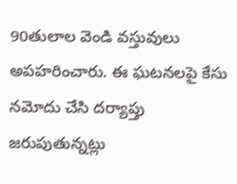90తులాల వెండి వస్తువులు అపహరించారు. ఈ ఘటనలపై కేసు నమోదు చేసి దర్యాప్తు జరుపుతున్నట్లు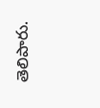తెలిపారు.